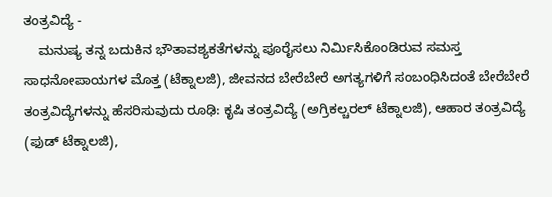ತಂತ್ರವಿದ್ಯೆ -
    ಮನುಷ್ಯ ತನ್ನ ಬದುಕಿನ ಭೌತಾವಶ್ಯಕತೆಗಳನ್ನು ಪೂರೈಸಲು ನಿರ್ಮಿಸಿಕೊಂಡಿರುವ ಸಮಸ್ತ ಸಾಧನೋಪಾಯಗಳ ಮೊತ್ತ (ಟೆಕ್ನಾಲಜಿ), ಜೀವನದ ಬೇರೆಬೇರೆ ಅಗತ್ಯಗಳಿಗೆ ಸಂಬಂಧಿಸಿದಂತೆ ಬೇರೆಬೇರೆ ತಂತ್ರವಿದ್ಯೆಗಳನ್ನು ಹೆಸರಿಸುವುದು ರೂಢಿ: ಕೃಷಿ ತಂತ್ರವಿದ್ಯೆ (ಅಗ್ರಿಕಲ್ಚರಲ್ ಟೆಕ್ನಾಲಜಿ), ಆಹಾರ ತಂತ್ರವಿದ್ಯೆ (ಫುಡ್ ಟೆಕ್ನಾಲಜಿ),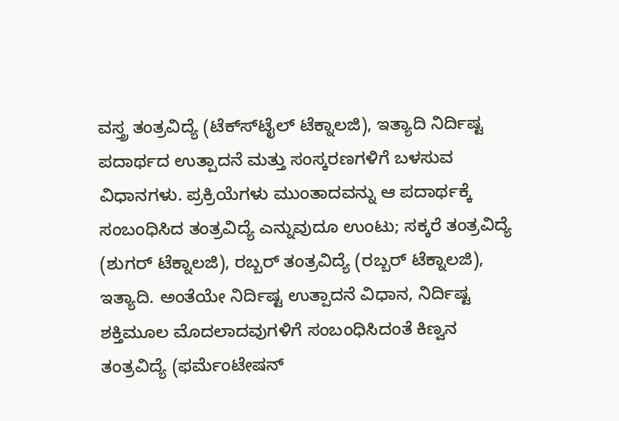ವಸ್ತ್ರ ತಂತ್ರವಿದ್ಯೆ (ಟೆಕ್ಸ್‍ಟೈಲ್ ಟೆಕ್ನಾಲಜಿ), ಇತ್ಯಾದಿ ನಿರ್ದಿಷ್ಟ ಪದಾರ್ಥದ ಉತ್ಪಾದನೆ ಮತ್ತು ಸಂಸ್ಕರಣಗಳಿಗೆ ಬಳಸುವ ವಿಧಾನಗಳು. ಪ್ರಕ್ರಿಯೆಗಳು ಮುಂತಾದವನ್ನು ಆ ಪದಾರ್ಥಕ್ಕೆ ಸಂಬಂಧಿಸಿದ ತಂತ್ರವಿದ್ಯೆ ಎನ್ನುವುದೂ ಉಂಟು; ಸಕ್ಕರೆ ತಂತ್ರವಿದ್ಯೆ (ಶುಗರ್ ಟೆಕ್ನಾಲಜಿ), ರಬ್ಬರ್ ತಂತ್ರವಿದ್ಯೆ (ರಬ್ಬರ್ ಟೆಕ್ನಾಲಜಿ), ಇತ್ಯಾದಿ. ಅಂತೆಯೇ ನಿರ್ದಿಷ್ಟ ಉತ್ಪಾದನೆ ವಿಧಾನ, ನಿರ್ದಿಷ್ಟ ಶಕ್ತಿಮೂಲ ಮೊದಲಾದವುಗಳಿಗೆ ಸಂಬಂಧಿಸಿದಂತೆ ಕಿಣ್ವನ ತಂತ್ರವಿದ್ಯೆ (ಫರ್ಮೆಂಟೇಷನ್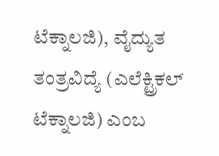ಟೆಕ್ನಾಲಜಿ), ವೈದ್ಯುತ ತಂತ್ರವಿದ್ಯೆ (ಎಲೆಕ್ಟ್ರಿಕಲ್ ಟೆಕ್ನಾಲಜಿ) ಎಂಬ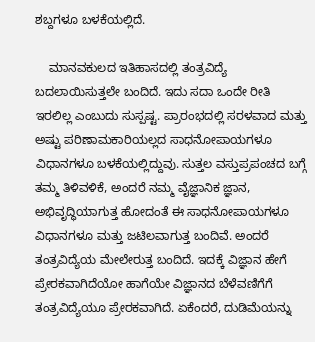ಶಬ್ದಗಳೂ ಬಳಕೆಯಲ್ಲಿದೆ.

    ಮಾನವಕುಲದ ಇತಿಹಾಸದಲ್ಲಿ ತಂತ್ರವಿದ್ಯೆ ಬದಲಾಯಿಸುತ್ತಲೇ ಬಂದಿದೆ. ಇದು ಸದಾ ಒಂದೇ ರೀತಿ ಇರಲಿಲ್ಲ ಎಂಬುದು ಸುಸ್ಪಷ್ಟ. ಪ್ರಾರಂಭದಲ್ಲಿ ಸರಳವಾದ ಮತ್ತು ಅಷ್ಟು ಪರಿಣಾಮಕಾರಿಯಲ್ಲದ ಸಾಧನೋಪಾಯಗಳೂ ವಿಧಾನಗಳೂ ಬಳಕೆಯಲ್ಲಿದ್ದುವು. ಸುತ್ತಲ ವಸ್ತುಪ್ರಪಂಚದ ಬಗ್ಗೆ ತಮ್ಮ ತಿಳಿವಳಿಕೆ, ಅಂದರೆ ನಮ್ಮ ವೈಜ್ಞಾನಿಕ ಜ್ಞಾನ, ಅಭಿವೃದ್ಧಿಯಾಗುತ್ತ ಹೋದಂತೆ ಈ ಸಾಧನೋಪಾಯಗಳೂ ವಿಧಾನಗಳೂ ಮತ್ತು ಜಟಿಲವಾಗುತ್ತ ಬಂದಿವೆ. ಅಂದರೆ ತಂತ್ರವಿದ್ಯೆಯ ಮೇಲೇರುತ್ತ ಬಂದಿದೆ. ಇದಕ್ಕೆ ವಿಜ್ಞಾನ ಹೇಗೆ ಪ್ರೇರಕವಾಗಿದೆಯೋ ಹಾಗೆಯೇ ವಿಜ್ಞಾನದ ಬೆಳೆವಣಿಗೆಗೆ ತಂತ್ರವಿದ್ಯೆಯೂ ಪ್ರೇರಕವಾಗಿದೆ. ಏಕೆಂದರೆ, ದುಡಿಮೆಯನ್ನು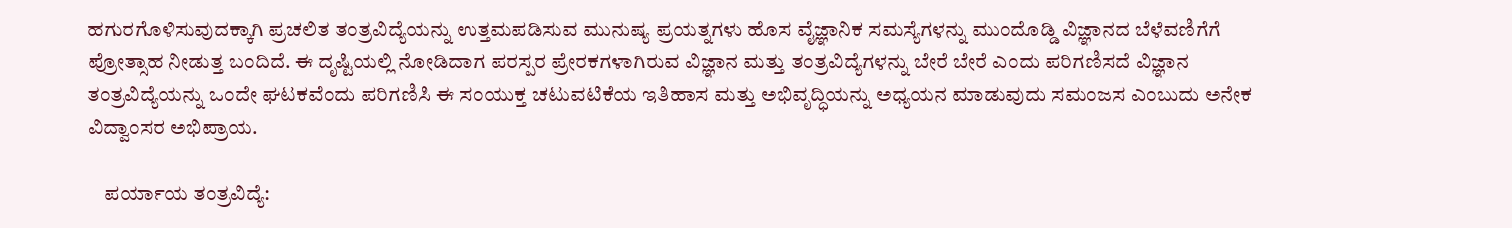ಹಗುರಗೊಳಿಸುವುದಕ್ಕಾಗಿ ಪ್ರಚಲಿತ ತಂತ್ರವಿದ್ಯೆಯನ್ನು ಉತ್ತಮಪಡಿಸುವ ಮುನುಷ್ಯ ಪ್ರಯತ್ನಗಳು ಹೊಸ ವೈಜ್ಞಾನಿಕ ಸಮಸ್ಯೆಗಳನ್ನು ಮುಂದೊಡ್ಡಿ ವಿಜ್ಞಾನದ ಬೆಳೆವಣಿಗೆಗೆ ಪ್ರೋತ್ಸಾಹ ನೀಡುತ್ತ ಬಂದಿದೆ. ಈ ದೃಷ್ಟಿಯಲ್ಲಿ ನೋಡಿದಾಗ ಪರಸ್ಪರ ಪ್ರೇರಕಗಳಾಗಿರುವ ವಿಜ್ಞಾನ ಮತ್ತು ತಂತ್ರವಿದ್ಯೆಗಳನ್ನು ಬೇರೆ ಬೇರೆ ಎಂದು ಪರಿಗಣಿಸದೆ ವಿಜ್ಞಾನ ತಂತ್ರವಿದ್ಯೆಯನ್ನು ಒಂದೇ ಘಟಕವೆಂದು ಪರಿಗಣಿಸಿ ಈ ಸಂಯುಕ್ತ ಚಟುವಟಿಕೆಯ ಇತಿಹಾಸ ಮತ್ತು ಅಭಿವೃದ್ಧಿಯನ್ನು ಅಧ್ಯಯನ ಮಾಡುವುದು ಸಮಂಜಸ ಎಂಬುದು ಅನೇಕ ವಿದ್ವಾಂಸರ ಅಭಿಪ್ರಾಯ.

    ಪರ್ಯಾಯ ತಂತ್ರವಿದ್ಯೆ: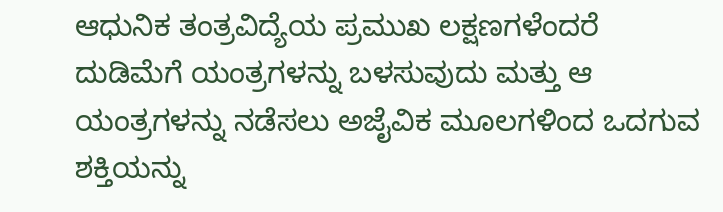ಆಧುನಿಕ ತಂತ್ರವಿದ್ಯೆಯ ಪ್ರಮುಖ ಲಕ್ಷಣಗಳೆಂದರೆ ದುಡಿಮೆಗೆ ಯಂತ್ರಗಳನ್ನು ಬಳಸುವುದು ಮತ್ತು ಆ ಯಂತ್ರಗಳನ್ನು ನಡೆಸಲು ಅಜೈವಿಕ ಮೂಲಗಳಿಂದ ಒದಗುವ ಶಕ್ತಿಯನ್ನು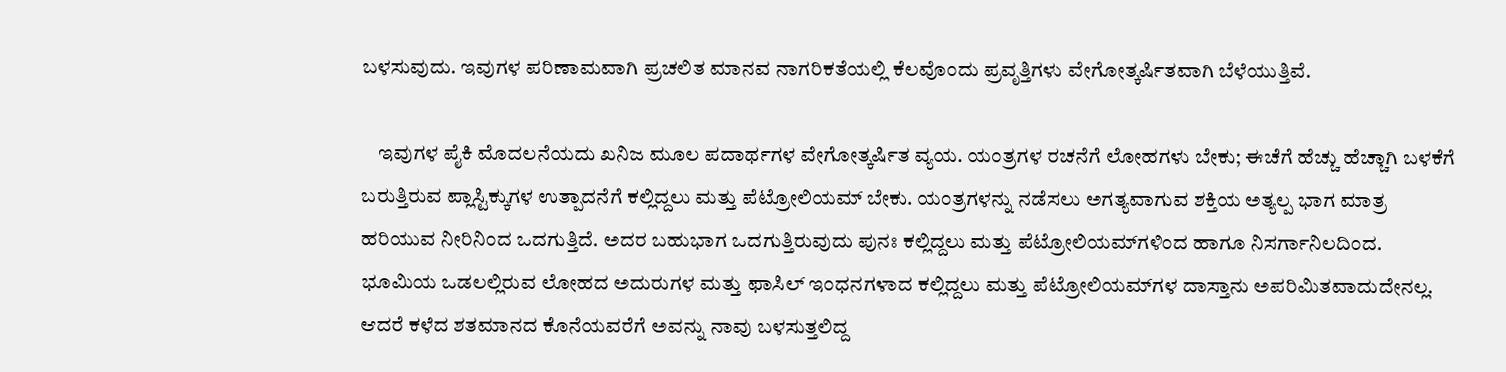ಬಳಸುವುದು. ಇವುಗಳ ಪರಿಣಾಮವಾಗಿ ಪ್ರಚಲಿತ ಮಾನವ ನಾಗರಿಕತೆಯಲ್ಲಿ ಕೆಲವೊಂದು ಪ್ರವೃತ್ತಿಗಳು ವೇಗೋತ್ಕರ್ಷಿತವಾಗಿ ಬೆಳೆಯುತ್ತಿವೆ.

    ಇವುಗಳ ಪೈಕಿ ಮೊದಲನೆಯದು ಖನಿಜ ಮೂಲ ಪದಾರ್ಥಗಳ ವೇಗೋತ್ಕರ್ಷಿತ ವ್ಯಯ. ಯಂತ್ರಗಳ ರಚನೆಗೆ ಲೋಹಗಳು ಬೇಕು; ಈಚೆಗೆ ಹೆಚ್ಚು ಹೆಚ್ಚಾಗಿ ಬಳಕೆಗೆ ಬರುತ್ತಿರುವ ಪ್ಲಾಸ್ಟಿಕ್ಕುಗಳ ಉತ್ಪಾದನೆಗೆ ಕಲ್ಲಿದ್ದಲು ಮತ್ತು ಪೆಟ್ರೋಲಿಯಮ್ ಬೇಕು. ಯಂತ್ರಗಳನ್ನು ನಡೆಸಲು ಅಗತ್ಯವಾಗುವ ಶಕ್ತಿಯ ಅತ್ಯಲ್ಪ ಭಾಗ ಮಾತ್ರ ಹರಿಯುವ ನೀರಿನಿಂದ ಒದಗುತ್ತಿದೆ. ಅದರ ಬಹುಭಾಗ ಒದಗುತ್ತಿರುವುದು ಪುನಃ ಕಲ್ಲಿದ್ದಲು ಮತ್ತು ಪೆಟ್ರೋಲಿಯಮ್‍ಗಳಿಂದ ಹಾಗೂ ನಿಸರ್ಗಾನಿಲದಿಂದ. ಭೂಮಿಯ ಒಡಲಲ್ಲಿರುವ ಲೋಹದ ಅದುರುಗಳ ಮತ್ತು ಫಾಸಿಲ್ ಇಂಧನಗಳಾದ ಕಲ್ಲಿದ್ದಲು ಮತ್ತು ಪೆಟ್ರೋಲಿಯಮ್‍ಗಳ ದಾಸ್ತಾನು ಅಪರಿಮಿತವಾದುದೇನಲ್ಲ. ಆದರೆ ಕಳೆದ ಶತಮಾನದ ಕೊನೆಯವರೆಗೆ ಅವನ್ನು ನಾವು ಬಳಸುತ್ತಲಿದ್ದ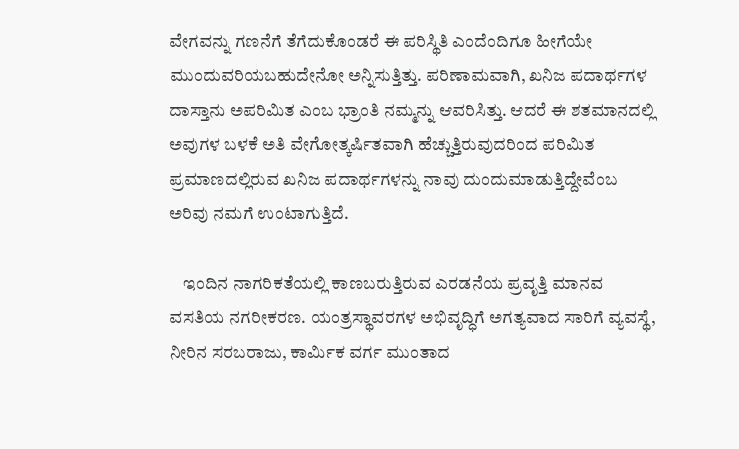ವೇಗವನ್ನು ಗಣನೆಗೆ ತೆಗೆದುಕೊಂಡರೆ ಈ ಪರಿಸ್ಥಿತಿ ಎಂದೆಂದಿಗೂ ಹೀಗೆಯೇ ಮುಂದುವರಿಯಬಹುದೇನೋ ಅನ್ನಿಸುತ್ತಿತ್ತು. ಪರಿಣಾಮವಾಗಿ, ಖನಿಜ ಪದಾರ್ಥಗಳ ದಾಸ್ತಾನು ಅಪರಿಮಿತ ಎಂಬ ಭ್ರಾಂತಿ ನಮ್ಮನ್ನು ಆವರಿಸಿತ್ತು. ಆದರೆ ಈ ಶತಮಾನದಲ್ಲಿ ಅವುಗಳ ಬಳಕೆ ಅತಿ ವೇಗೋತ್ಕರ್ಷಿತವಾಗಿ ಹೆಚ್ಚುತ್ತಿರುವುದರಿಂದ ಪರಿಮಿತ ಪ್ರಮಾಣದಲ್ಲಿರುವ ಖನಿಜ ಪದಾರ್ಥಗಳನ್ನು ನಾವು ದುಂದುಮಾಡುತ್ತಿದ್ದೇವೆಂಬ ಅರಿವು ನಮಗೆ ಉಂಟಾಗುತ್ತಿದೆ.

    ಇಂದಿನ ನಾಗರಿಕತೆಯಲ್ಲಿ ಕಾಣಬರುತ್ತಿರುವ ಎರಡನೆಯ ಪ್ರವೃತ್ತಿ ಮಾನವ ವಸತಿಯ ನಗರೀಕರಣ. ಯಂತ್ರಸ್ಥಾವರಗಳ ಅಭಿವೃದ್ಧಿಗೆ ಅಗತ್ಯವಾದ ಸಾರಿಗೆ ವ್ಯವಸ್ಥೆ, ನೀರಿನ ಸರಬರಾಜು, ಕಾರ್ಮಿಕ ವರ್ಗ ಮುಂತಾದ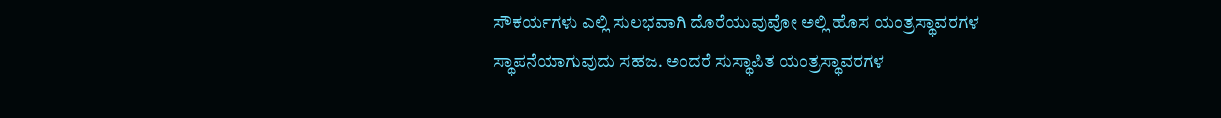ಸೌಕರ್ಯಗಳು ಎಲ್ಲಿ ಸುಲಭವಾಗಿ ದೊರೆಯುವುವೋ ಅಲ್ಲಿ ಹೊಸ ಯಂತ್ರಸ್ಥಾವರಗಳ ಸ್ಥಾಪನೆಯಾಗುವುದು ಸಹಜ. ಅಂದರೆ ಸುಸ್ಥಾಪಿತ ಯಂತ್ರಸ್ಥಾವರಗಳ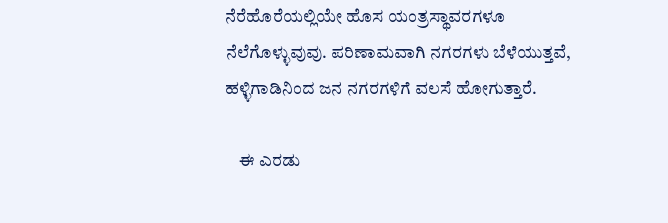ನೆರೆಹೊರೆಯಲ್ಲಿಯೇ ಹೊಸ ಯಂತ್ರಸ್ಥಾವರಗಳೂ ನೆಲೆಗೊಳ್ಳುವುವು. ಪರಿಣಾಮವಾಗಿ ನಗರಗಳು ಬೆಳೆಯುತ್ತವೆ, ಹಳ್ಳಿಗಾಡಿನಿಂದ ಜನ ನಗರಗಳಿಗೆ ವಲಸೆ ಹೋಗುತ್ತಾರೆ.

    ಈ ಎರಡು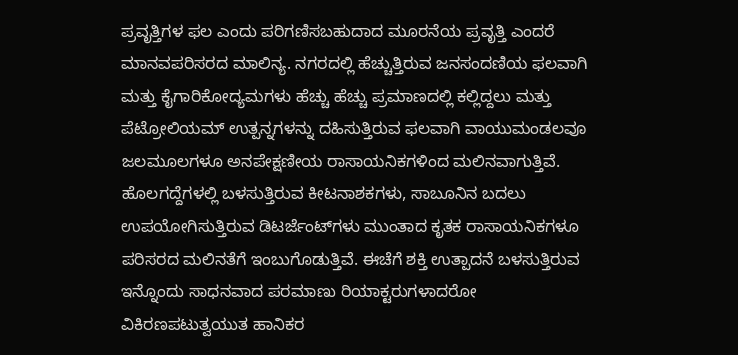ಪ್ರವೃತ್ತಿಗಳ ಫಲ ಎಂದು ಪರಿಗಣಿಸಬಹುದಾದ ಮೂರನೆಯ ಪ್ರವೃತ್ತಿ ಎಂದರೆ ಮಾನವಪರಿಸರದ ಮಾಲಿನ್ಯ. ನಗರದಲ್ಲಿ ಹೆಚ್ಚುತ್ತಿರುವ ಜನಸಂದಣಿಯ ಫಲವಾಗಿ ಮತ್ತು ಕೈಗಾರಿಕೋದ್ಯಮಗಳು ಹೆಚ್ಚು ಹೆಚ್ಚು ಪ್ರಮಾಣದಲ್ಲಿ ಕಲ್ಲಿದ್ದಲು ಮತ್ತು ಪೆಟ್ರೋಲಿಯಮ್ ಉತ್ಪನ್ನಗಳನ್ನು ದಹಿಸುತ್ತಿರುವ ಫಲವಾಗಿ ವಾಯುಮಂಡಲವೂ ಜಲಮೂಲಗಳೂ ಅನಪೇಕ್ಷಣೀಯ ರಾಸಾಯನಿಕಗಳಿಂದ ಮಲಿನವಾಗುತ್ತಿವೆ. ಹೊಲಗದ್ದೆಗಳಲ್ಲಿ ಬಳಸುತ್ತಿರುವ ಕೀಟನಾಶಕಗಳು, ಸಾಬೂನಿನ ಬದಲು ಉಪಯೋಗಿಸುತ್ತಿರುವ ಡಿಟರ್ಜೆಂಟ್‍ಗಳು ಮುಂತಾದ ಕೃತಕ ರಾಸಾಯನಿಕಗಳೂ ಪರಿಸರದ ಮಲಿನತೆಗೆ ಇಂಬುಗೊಡುತ್ತಿವೆ. ಈಚೆಗೆ ಶಕ್ತಿ ಉತ್ಪಾದನೆ ಬಳಸುತ್ತಿರುವ ಇನ್ನೊಂದು ಸಾಧನವಾದ ಪರಮಾಣು ರಿಯಾಕ್ಟರುಗಳಾದರೋ ವಿಕಿರಣಪಟುತ್ವಯುತ ಹಾನಿಕರ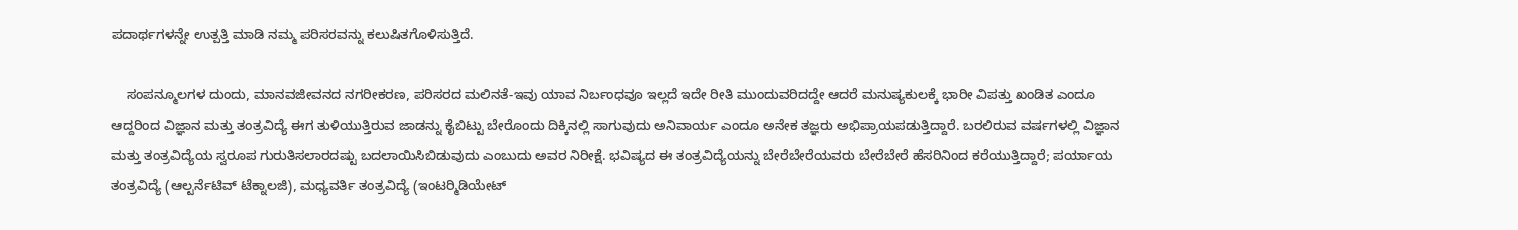ಪದಾರ್ಥಗಳನ್ನೇ ಉತ್ಪತ್ತಿ ಮಾಡಿ ನಮ್ಮ ಪರಿಸರವನ್ನು ಕಲುಷಿತಗೊಳಿಸುತ್ತಿದೆ.

    ಸಂಪನ್ಮೂಲಗಳ ದುಂದು, ಮಾನವಜೀವನದ ನಗರೀಕರಣ, ಪರಿಸರದ ಮಲಿನತೆ-ಇವು ಯಾವ ನಿರ್ಬಂಧವೂ ಇಲ್ಲದೆ ಇದೇ ರೀತಿ ಮುಂದುವರಿದದ್ದೇ ಆದರೆ ಮನುಷ್ಯಕುಲಕ್ಕೆ ಭಾರೀ ವಿಪತ್ತು ಖಂಡಿತ ಎಂದೂ ಆದ್ದರಿಂದ ವಿಜ್ಞಾನ ಮತ್ತು ತಂತ್ರವಿದ್ಯೆ ಈಗ ತುಳಿಯುತ್ತಿರುವ ಜಾಡನ್ನು ಕೈಬಿಟ್ಟು ಬೇರೊಂದು ದಿಕ್ಕಿನಲ್ಲಿ ಸಾಗುವುದು ಅನಿವಾರ್ಯ ಎಂದೂ ಅನೇಕ ತಜ್ಞರು ಅಭಿಪ್ರಾಯಪಡುತ್ತಿದ್ದಾರೆ. ಬರಲಿರುವ ವರ್ಷಗಳಲ್ಲಿ ವಿಜ್ಞಾನ ಮತ್ತು ತಂತ್ರವಿದ್ಯೆಯ ಸ್ವರೂಪ ಗುರುತಿಸಲಾರದಷ್ಟು ಬದಲಾಯಿಸಿಬಿಡುವುದು ಎಂಬುದು ಅವರ ನಿರೀಕ್ಷೆ. ಭವಿಷ್ಯದ ಈ ತಂತ್ರವಿದ್ಯೆಯನ್ನು ಬೇರೆಬೇರೆಯವರು ಬೇರೆಬೇರೆ ಹೆಸರಿನಿಂದ ಕರೆಯುತ್ತಿದ್ದಾರೆ; ಪರ್ಯಾಯ ತಂತ್ರವಿದ್ಯೆ (ಆಲ್ಟರ್ನೆಟಿವ್ ಟೆಕ್ನಾಲಜಿ), ಮಧ್ಯವರ್ತಿ ತಂತ್ರವಿದ್ಯೆ (ಇಂಟರ್‍ಮಿಡಿಯೇಟ್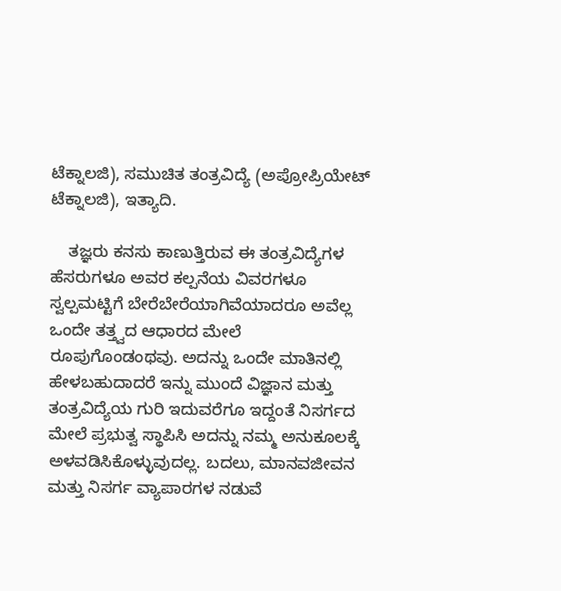ಟೆಕ್ನಾಲಜಿ), ಸಮುಚಿತ ತಂತ್ರವಿದ್ಯೆ (ಅಪ್ರೋಪ್ರಿಯೇಟ್ ಟೆಕ್ನಾಲಜಿ), ಇತ್ಯಾದಿ.

    ತಜ್ಞರು ಕನಸು ಕಾಣುತ್ತಿರುವ ಈ ತಂತ್ರವಿದ್ಯೆಗಳ ಹೆಸರುಗಳೂ ಅವರ ಕಲ್ಪನೆಯ ವಿವರಗಳೂ ಸ್ವಲ್ಪಮಟ್ಟಿಗೆ ಬೇರೆಬೇರೆಯಾಗಿವೆಯಾದರೂ ಅವೆಲ್ಲ ಒಂದೇ ತತ್ತ್ವದ ಆಧಾರದ ಮೇಲೆ ರೂಪುಗೊಂಡಂಥವು. ಅದನ್ನು ಒಂದೇ ಮಾತಿನಲ್ಲಿ ಹೇಳಬಹುದಾದರೆ ಇನ್ನು ಮುಂದೆ ವಿಜ್ಞಾನ ಮತ್ತು ತಂತ್ರವಿದ್ಯೆಯ ಗುರಿ ಇದುವರೆಗೂ ಇದ್ದಂತೆ ನಿಸರ್ಗದ ಮೇಲೆ ಪ್ರಭುತ್ವ ಸ್ಥಾಪಿಸಿ ಅದನ್ನು ನಮ್ಮ ಅನುಕೂಲಕ್ಕೆ ಅಳವಡಿಸಿಕೊಳ್ಳುವುದಲ್ಲ. ಬದಲು, ಮಾನವಜೀವನ ಮತ್ತು ನಿಸರ್ಗ ವ್ಯಾಪಾರಗಳ ನಡುವೆ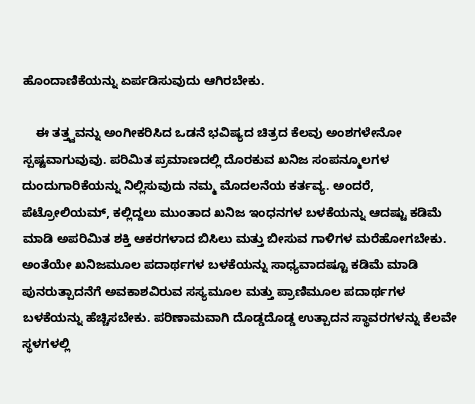ಹೊಂದಾಣಿಕೆಯನ್ನು ಏರ್ಪಡಿಸುವುದು ಆಗಿರಬೇಕು.

    ಈ ತತ್ತ್ವವನ್ನು ಅಂಗೀಕರಿಸಿದ ಒಡನೆ ಭವಿಷ್ಯದ ಚಿತ್ರದ ಕೆಲವು ಅಂಶಗಳೇನೋ ಸ್ಪಷ್ಟವಾಗುವುವು. ಪರಿಮಿತ ಪ್ರಮಾಣದಲ್ಲಿ ದೊರಕುವ ಖನಿಜ ಸಂಪನ್ಮೂಲಗಳ ದುಂದುಗಾರಿಕೆಯನ್ನು ನಿಲ್ಲಿಸುವುದು ನಮ್ಮ ಮೊದಲನೆಯ ಕರ್ತವ್ಯ. ಅಂದರೆ, ಪೆಟ್ರೋಲಿಯಮ್, ಕಲ್ಲಿದ್ದಲು ಮುಂತಾದ ಖನಿಜ ಇಂಧನಗಳ ಬಳಕೆಯನ್ನು ಆದಷ್ಟು ಕಡಿಮೆ ಮಾಡಿ ಅಪರಿಮಿತ ಶಕ್ತಿ ಆಕರಗಳಾದ ಬಿಸಿಲು ಮತ್ತು ಬೀಸುವ ಗಾಳಿಗಳ ಮರೆಹೋಗಬೇಕು. ಅಂತೆಯೇ ಖನಿಜಮೂಲ ಪದಾರ್ಥಗಳ ಬಳಕೆಯನ್ನು ಸಾಧ್ಯವಾದಷ್ಟೂ ಕಡಿಮೆ ಮಾಡಿ ಪುನರುತ್ಪಾದನೆಗೆ ಅವಕಾಶವಿರುವ ಸಸ್ಯಮೂಲ ಮತ್ತು ಪ್ರಾಣಿಮೂಲ ಪದಾರ್ಥಗಳ ಬಳಕೆಯನ್ನು ಹೆಚ್ಚಿಸಬೇಕು. ಪರಿಣಾಮವಾಗಿ ದೊಡ್ಡದೊಡ್ಡ ಉತ್ಪಾದನ ಸ್ಥಾವರಗಳನ್ನು ಕೆಲವೇ ಸ್ಥಳಗಳಲ್ಲಿ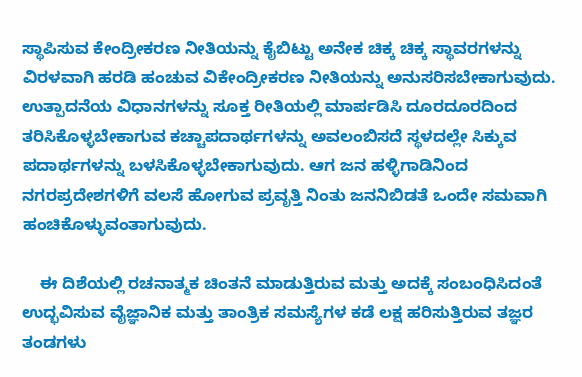ಸ್ಥಾಪಿಸುವ ಕೇಂದ್ರೀಕರಣ ನೀತಿಯನ್ನು ಕೈಬಿಟ್ಟು ಅನೇಕ ಚಿಕ್ಕ ಚಿಕ್ಕ ಸ್ಥಾವರಗಳನ್ನು ವಿರಳವಾಗಿ ಹರಡಿ ಹಂಚುವ ವಿಕೇಂದ್ರೀಕರಣ ನೀತಿಯನ್ನು ಅನುಸರಿಸಬೇಕಾಗುವುದು. ಉತ್ಪಾದನೆಯ ವಿಧಾನಗಳನ್ನು ಸೂಕ್ತ ರೀತಿಯಲ್ಲಿ ಮಾರ್ಪಡಿಸಿ ದೂರದೂರದಿಂದ ತರಿಸಿಕೊಳ್ಳಬೇಕಾಗುವ ಕಚ್ಚಾಪದಾರ್ಥಗಳನ್ನು ಅವಲಂಬಿಸದೆ ಸ್ಥಳದಲ್ಲೇ ಸಿಕ್ಕುವ ಪದಾರ್ಥಗಳನ್ನು ಬಳಸಿಕೊಳ್ಳಬೇಕಾಗುವುದು. ಆಗ ಜನ ಹಳ್ಳಿಗಾಡಿನಿಂದ ನಗರಪ್ರದೇಶಗಳಿಗೆ ವಲಸೆ ಹೋಗುವ ಪ್ರವೃತ್ತಿ ನಿಂತು ಜನನಿಬಿಡತೆ ಒಂದೇ ಸಮವಾಗಿ ಹಂಚಿಕೊಳ್ಳುವಂತಾಗುವುದು.

    ಈ ದಿಶೆಯಲ್ಲಿ ರಚನಾತ್ಮಕ ಚಿಂತನೆ ಮಾಡುತ್ತಿರುವ ಮತ್ತು ಅದಕ್ಕೆ ಸಂಬಂಧಿಸಿದಂತೆ ಉದ್ಭವಿಸುವ ವೈಜ್ಞಾನಿಕ ಮತ್ತು ತಾಂತ್ರಿಕ ಸಮಸ್ಯೆಗಳ ಕಡೆ ಲಕ್ಷ ಹರಿಸುತ್ತಿರುವ ತಜ್ಞರ ತಂಡಗಳು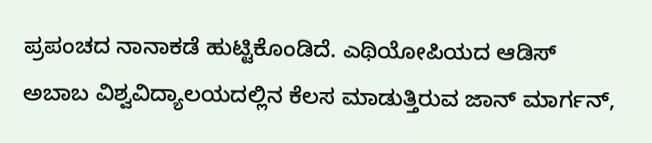ಪ್ರಪಂಚದ ನಾನಾಕಡೆ ಹುಟ್ಟಿಕೊಂಡಿದೆ. ಎಥಿಯೋಪಿಯದ ಆಡಿಸ್ ಅಬಾಬ ವಿಶ್ವವಿದ್ಯಾಲಯದಲ್ಲಿನ ಕೆಲಸ ಮಾಡುತ್ತಿರುವ ಜಾನ್ ಮಾರ್ಗನ್,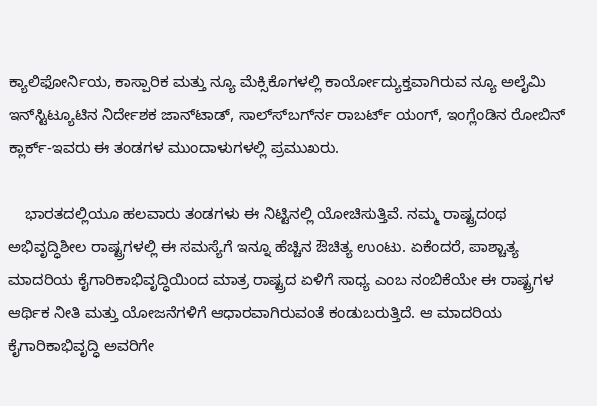ಕ್ಯಾಲಿಫೋರ್ನಿಯ, ಕಾಸ್ಪಾರಿಕ ಮತ್ತು ನ್ಯೂ ಮೆಕ್ಸಿಕೊಗಳಲ್ಲಿ ಕಾರ್ಯೋದ್ಯುಕ್ತವಾಗಿರುವ ನ್ಯೂ ಅಲೈಮಿ ಇನ್‍ಸ್ಟಿಟ್ಯೂಟಿನ ನಿರ್ದೇಶಕ ಜಾನ್‍ಟಾಡ್, ಸಾಲ್ಸ್‍ಬರ್ಗ್‍ನ ರಾಬರ್ಟ್ ಯಂಗ್, ಇಂಗ್ಲೆಂಡಿನ ರೋಬಿನ್ ಕ್ಲಾರ್ಕ್-ಇವರು ಈ ತಂಡಗಳ ಮುಂದಾಳುಗಳಲ್ಲಿ ಪ್ರಮುಖರು.

    ಭಾರತದಲ್ಲಿಯೂ ಹಲವಾರು ತಂಡಗಳು ಈ ನಿಟ್ಟಿನಲ್ಲಿ ಯೋಚಿಸುತ್ತಿವೆ. ನಮ್ಮ ರಾಷ್ಟ್ರದಂಥ ಅಭಿವೃದ್ಧಿಶೀಲ ರಾಷ್ಟ್ರಗಳಲ್ಲಿ ಈ ಸಮಸ್ಯೆಗೆ ಇನ್ನೂ ಹೆಚ್ಚಿನ ಔಚಿತ್ಯ ಉಂಟು. ಏಕೆಂದರೆ, ಪಾಶ್ಚಾತ್ಯ ಮಾದರಿಯ ಕೈಗಾರಿಕಾಭಿವೃದ್ಧಿಯಿಂದ ಮಾತ್ರ ರಾಷ್ಟ್ರದ ಏಳಿಗೆ ಸಾಧ್ಯ ಎಂಬ ನಂಬಿಕೆಯೇ ಈ ರಾಷ್ಟ್ರಗಳ ಆರ್ಥಿಕ ನೀತಿ ಮತ್ತು ಯೋಜನೆಗಳಿಗೆ ಆಧಾರವಾಗಿರುವಂತೆ ಕಂಡುಬರುತ್ತಿದೆ. ಆ ಮಾದರಿಯ ಕೈಗಾರಿಕಾಭಿವೃದ್ಧಿ ಅವರಿಗೇ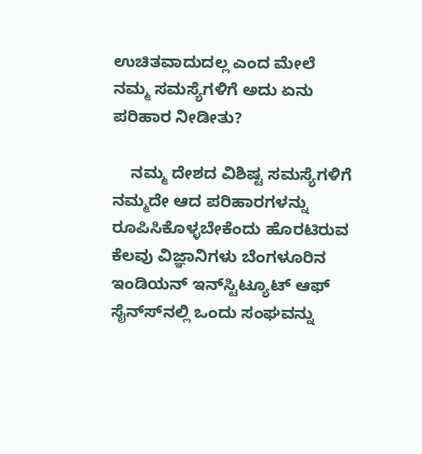ಉಚಿತವಾದುದಲ್ಲ ಎಂದ ಮೇಲೆ ನಮ್ಮ ಸಮಸ್ಯೆಗಳಿಗೆ ಅದು ಏನು ಪರಿಹಾರ ನೀಡೀತು?

    ನಮ್ಮ ದೇಶದ ವಿಶಿಷ್ಟ ಸಮಸ್ಯೆಗಳಿಗೆ ನಮ್ಮದೇ ಆದ ಪರಿಹಾರಗಳನ್ನು ರೂಪಿಸಿಕೊಳ್ಳಬೇಕೆಂದು ಹೊರಟಿರುವ ಕೆಲವು ವಿಜ್ಞಾನಿಗಳು ಬೆಂಗಳೂರಿನ ಇಂಡಿಯನ್ ಇನ್‍ಸ್ಟಿಟ್ಯೂಟ್ ಆಫ್ ಸೈನ್ಸ್‍ನಲ್ಲಿ ಒಂದು ಸಂಘವನ್ನು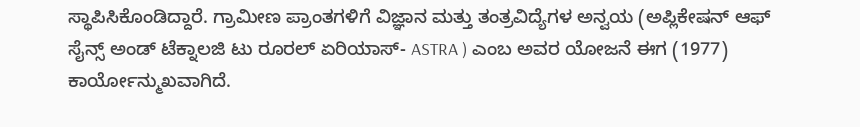ಸ್ಥಾಪಿಸಿಕೊಂಡಿದ್ದಾರೆ. ಗ್ರಾಮೀಣ ಪ್ರಾಂತಗಳಿಗೆ ವಿಜ್ಞಾನ ಮತ್ತು ತಂತ್ರವಿದ್ಯೆಗಳ ಅನ್ವಯ (ಅಪ್ಲಿಕೇಷನ್ ಆಫ್ ಸೈನ್ಸ್ ಅಂಡ್ ಟೆಕ್ನಾಲಜಿ ಟು ರೂರಲ್ ಏರಿಯಾಸ್- ASTRA ) ಎಂಬ ಅವರ ಯೋಜನೆ ಈಗ (1977) ಕಾರ್ಯೋನ್ಮುಖವಾಗಿದೆ.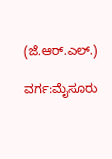(ಜೆ.ಆರ್.ಎಲ್.)

ವರ್ಗ:ಮೈಸೂರು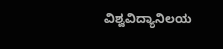ವಿಶ್ವವಿದ್ಯಾನಿಲಯ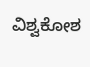ವಿಶ್ವಕೋಶ